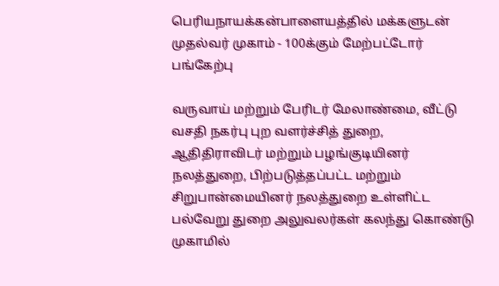பெரியநாயக்கன்பாளையத்தில் மக்களுடன் முதல்வர் முகாம் - 100க்கும் மேற்பட்டோர் பங்கேற்பு

வருவாய் மற்றும் பேரிடர் மேலாண்மை, வீட்டு வசதி நகர்பு புற வளர்ச்சித் துறை, ஆதிதிராவிடர் மற்றும் பழங்குடியினர் நலத்துறை, பிற்படுத்தப்பட்ட மற்றும் சிறுபான்மையினர் நலத்துறை உள்ளிட்ட பல்வேறு துறை அலுவலர்கள் கலந்து கொண்டு முகாமில்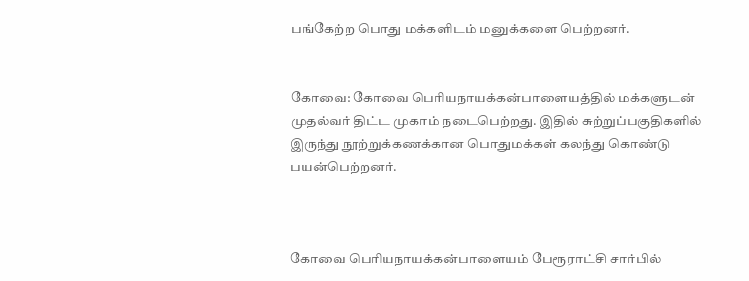பங்கேற்ற பொது மக்களிடம் மனுக்களை பெற்றனர்.


கோவை: கோவை பெரியநாயக்கன்பாளையத்தில் மக்களுடன் முதல்வர் திட்ட முகாம் நடைபெற்றது. இதில் சுற்றுப்பகுதிகளில் இருந்து நூற்றுக்கணக்கான பொதுமக்கள் கலந்து கொண்டு பயன்பெற்றனர்.



கோவை பெரியநாயக்கன்பாளையம் பேரூராட்சி சார்பில்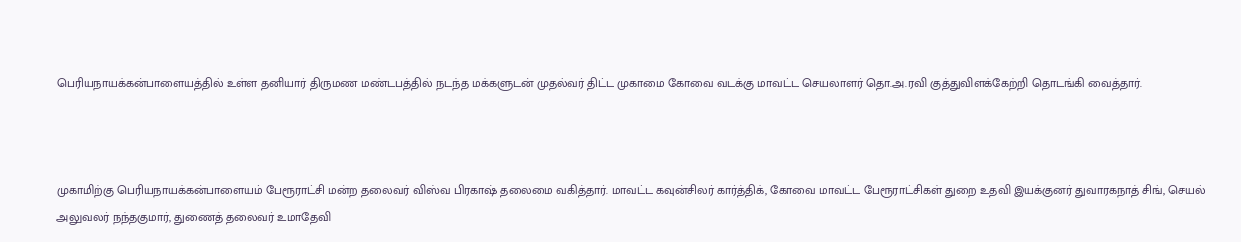பெரியநாயக்கன்பாளையத்தில் உள்ள தனியார் திருமண மண்டபத்தில் நடந்த மக்களுடன் முதல்வர் திட்ட முகாமை கோவை வடக்கு மாவட்ட செயலாளர் தொ.அ.ரவி குத்துவிளக்கேற்றி தொடங்கி வைத்தார்.



முகாமிற்கு பெரியநாயக்கன்பாளையம் பேரூராட்சி மன்ற தலைவர் விஸ்வ பிரகாஷ் தலைமை வகித்தார். மாவட்ட கவுன்சிலர் கார்த்திக், கோவை மாவட்ட பேரூராட்சிகள் துறை உதவி இயக்குனர் துவாரகநாத் சிங், செயல் அலுவலர் நந்தகுமார், துணைத் தலைவர் உமாதேவி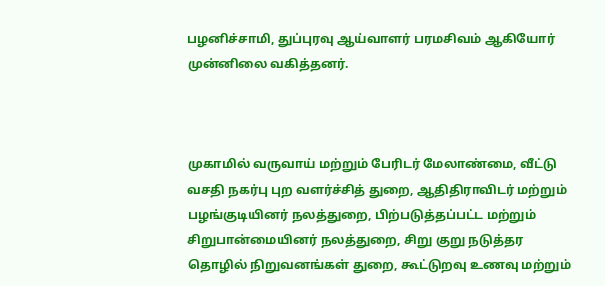பழனிச்சாமி, துப்புரவு ஆய்வாளர் பரமசிவம் ஆகியோர் முன்னிலை வகித்தனர்.



முகாமில் வருவாய் மற்றும் பேரிடர் மேலாண்மை, வீட்டு வசதி நகர்பு புற வளர்ச்சித் துறை, ஆதிதிராவிடர் மற்றும் பழங்குடியினர் நலத்துறை, பிற்படுத்தப்பட்ட மற்றும் சிறுபான்மையினர் நலத்துறை, சிறு குறு நடுத்தர தொழில் நிறுவனங்கள் துறை, கூட்டுறவு உணவு மற்றும்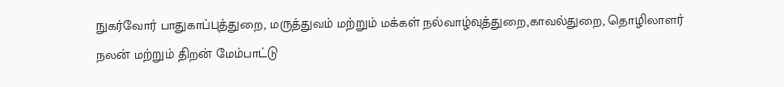நுகர்வோர் பாதுகாப்புத்துறை, மருத்துவம் மற்றும் மக்கள் நல்வாழ்வுத்துறை,காவல்துறை, தொழிலாளர் நலன் மற்றும் திறன் மேம்பாட்டு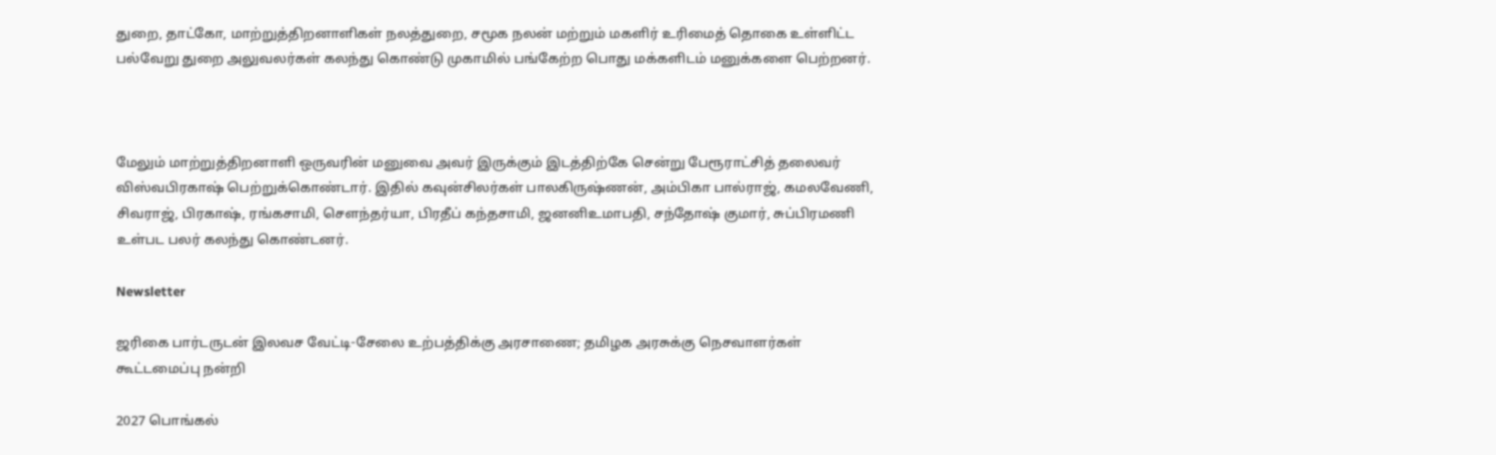துறை, தாட்கோ, மாற்றுத்திறனாளிகள் நலத்துறை, சமூக நலன் மற்றும் மகளிர் உரிமைத் தொகை உள்ளிட்ட பல்வேறு துறை அலுவலர்கள் கலந்து கொண்டு முகாமில் பங்கேற்ற பொது மக்களிடம் மனுக்களை பெற்றனர்.



மேலும் மாற்றுத்திறனாளி ஒருவரின் மனுவை அவர் இருக்கும் இடத்திற்கே சென்று பேரூராட்சித் தலைவர் விஸ்வபிரகாஷ் பெற்றுக்கொண்டார். இதில் கவுன்சிலர்கள் பாலகிருஷ்ணன், அம்பிகா பால்ராஜ், கமலவேணி, சிவராஜ், பிரகாஷ், ரங்கசாமி, சௌந்தர்யா, பிரதீப் கந்தசாமி, ஜனனிஉமாபதி, சந்தோஷ் குமார், சுப்பிரமணி உள்பட பலர் கலந்து கொண்டனர்.

Newsletter

ஜரிகை பார்டருடன் இலவச வேட்டி-சேலை உற்பத்திக்கு அரசாணை; தமிழக அரசுக்கு நெசவாளர்கள் கூட்டமைப்பு நன்றி

2027 பொங்கல்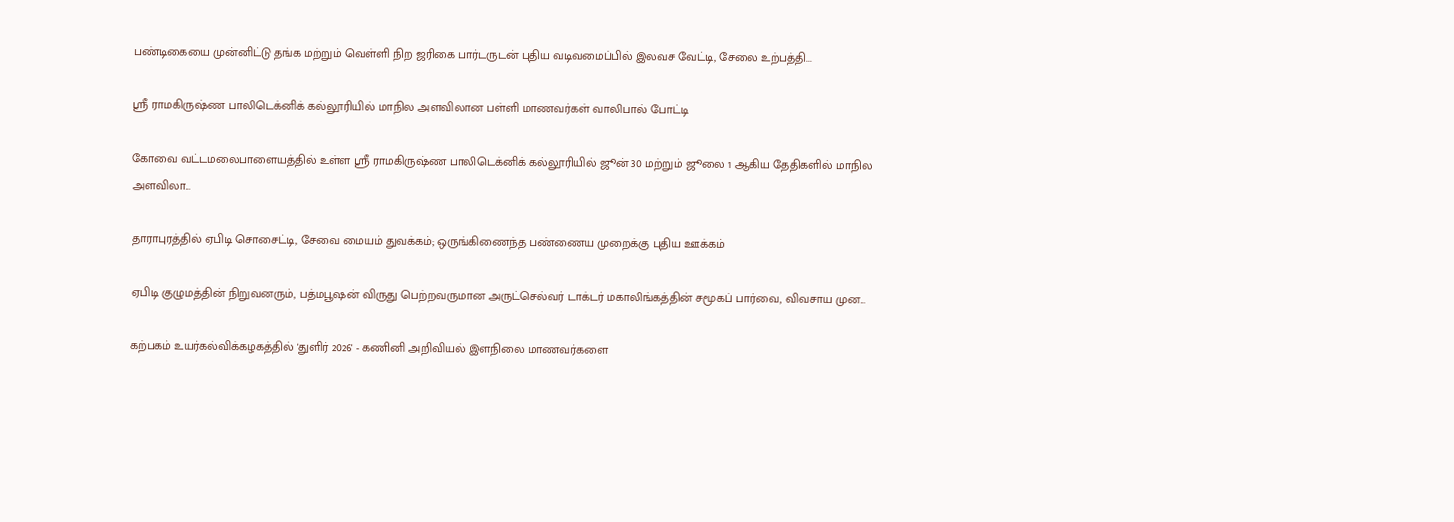பண்டிகையை முன்னிட்டு தங்க மற்றும் வெள்ளி நிற ஜரிகை பார்டருடன் புதிய வடிவமைப்பில் இலவச வேட்டி, சேலை உற்பத்தி...

ஸ்ரீ ராமகிருஷ்ண பாலிடெக்னிக் கல்லூரியில் மாநில அளவிலான பள்ளி மாணவர்கள் வாலிபால் போட்டி

கோவை வட்டமலைபாளையத்தில் உள்ள ஸ்ரீ ராமகிருஷ்ண பாலிடெக்னிக் கல்லூரியில் ஜூன் 30 மற்றும் ஜூலை 1 ஆகிய தேதிகளில் மாநில அளவிலா...

தாராபுரத்தில் ஏபிடி சொசைட்டி, சேவை மையம் துவக்கம்; ஒருங்கிணைந்த பண்ணைய முறைக்கு புதிய ஊக்கம்

ஏபிடி குழுமத்தின் நிறுவனரும், பத்மபூஷன் விருது பெற்றவருமான அருட்செல்வர் டாக்டர் மகாலிங்கத்தின் சமூகப் பார்வை, விவசாய முன...

கற்பகம் உயர்கல்விக்கழகத்தில் 'துளிர் 2026' - கணினி அறிவியல் இளநிலை மாணவர்களை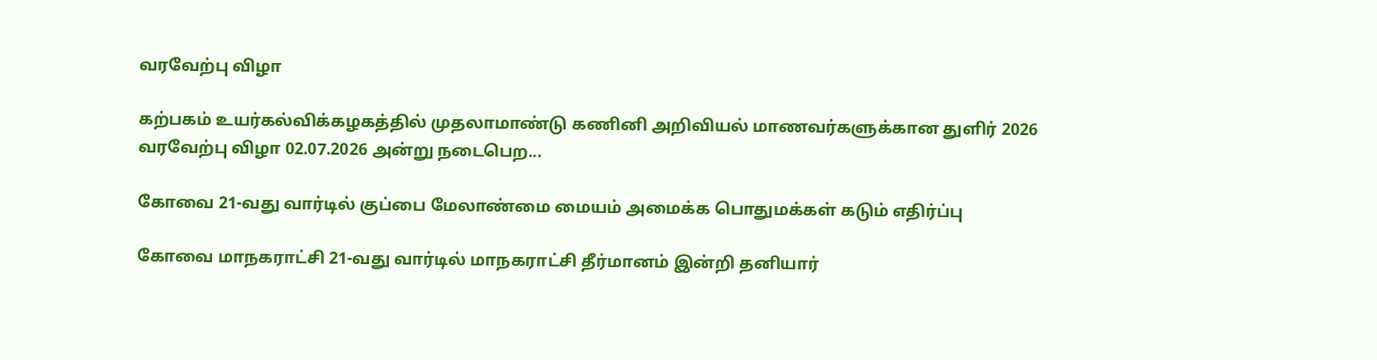வரவேற்பு விழா

கற்பகம் உயர்கல்விக்கழகத்தில் முதலாமாண்டு கணினி அறிவியல் மாணவர்களுக்கான துளிர் 2026 வரவேற்பு விழா 02.07.2026 அன்று நடைபெற...

கோவை 21-வது வார்டில் குப்பை மேலாண்மை மையம் அமைக்க பொதுமக்கள் கடும் எதிர்ப்பு

கோவை மாநகராட்சி 21-வது வார்டில் மாநகராட்சி தீர்மானம் இன்றி தனியார்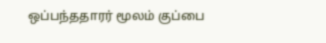ஒப்பந்ததாரர் மூலம் குப்பை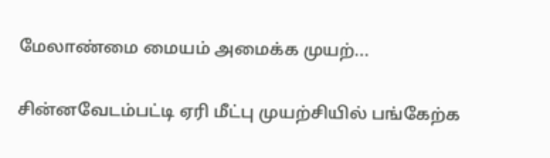மேலாண்மை மையம் அமைக்க முயற்...

சின்னவேடம்பட்டி ஏரி மீட்பு முயற்சியில் பங்கேற்க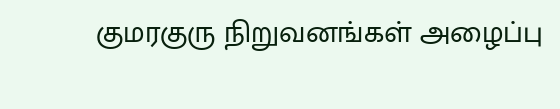குமரகுரு நிறுவனங்கள் அழைப்பு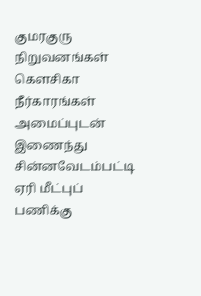குமரகுரு நிறுவனங்கள் கெளசிகா நீர்காரங்கள் அமைப்புடன் இணைந்து சின்னவேடம்பட்டி ஏரி மீட்புப் பணிக்கு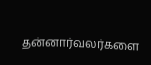தன்னார்வலர்களை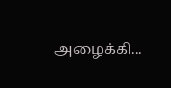அழைக்கி...